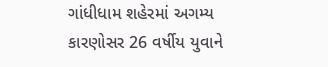ગાંધીધામ શહેરમાં અગમ્ય કારણોસર 26 વર્ષીય યુવાને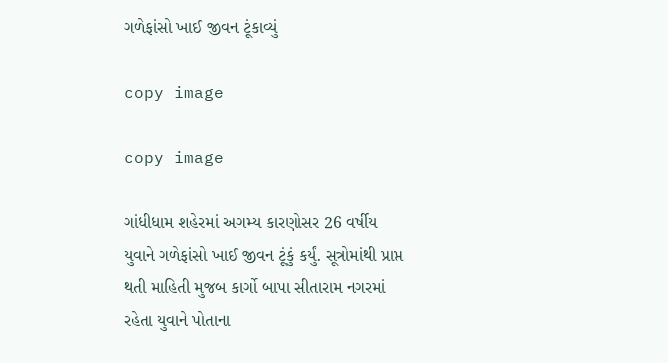ગળેફાંસો ખાઈ જીવન ટૂંકાવ્યું

copy image

copy image

ગાંધીધામ શહેરમાં અગમ્ય કારણોસર 26 વર્ષીય યુવાને ગળેફાંસો ખાઈ જીવન ટૂંકું કર્યું. સૂત્રોમાંથી પ્રાપ્ત થતી માહિતી મુજબ કાર્ગો બાપા સીતારામ નગરમાં રહેતા યુવાને પોતાના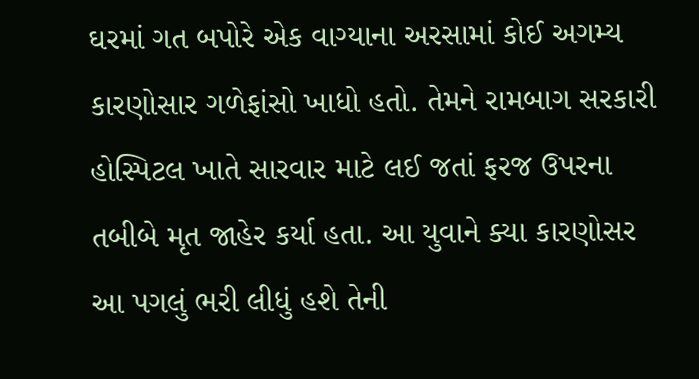ઘરમાં ગત બપોરે એક વાગ્યાના અરસામાં કોઈ અગમ્ય કારણોસાર ગળેફાંસો ખાધો હતો. તેમને રામબાગ સરકારી હોસ્પિટલ ખાતે સારવાર માટે લઈ જતાં ફરજ ઉપરના તબીબે મૃત જાહેર કર્યા હતા. આ યુવાને ક્યા કારણોસર આ પગલું ભરી લીધું હશે તેની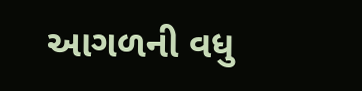આગળની વધુ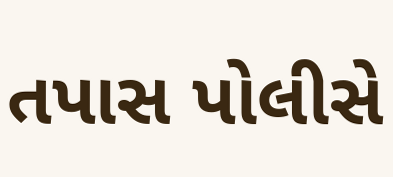તપાસ પોલીસે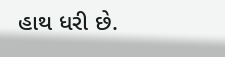હાથ ધરી છે.